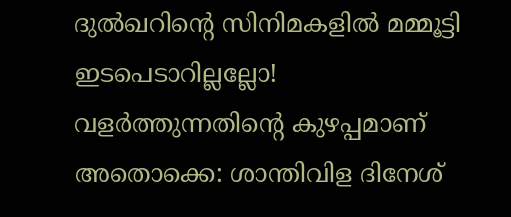ദുൽഖറിന്റെ സിനിമകളിൽ മമ്മൂട്ടി ഇടപെടാറില്ലല്ലോ! വളർത്തുന്നതിന്റെ കുഴപ്പമാണ് അതൊക്കെ: ശാന്തിവിള ദിനേശ്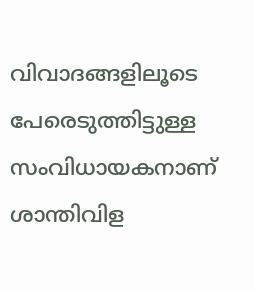വിവാദങ്ങളിലൂടെ പേരെടുത്തിട്ടുള്ള സംവിധായകനാണ് ശാന്തിവിള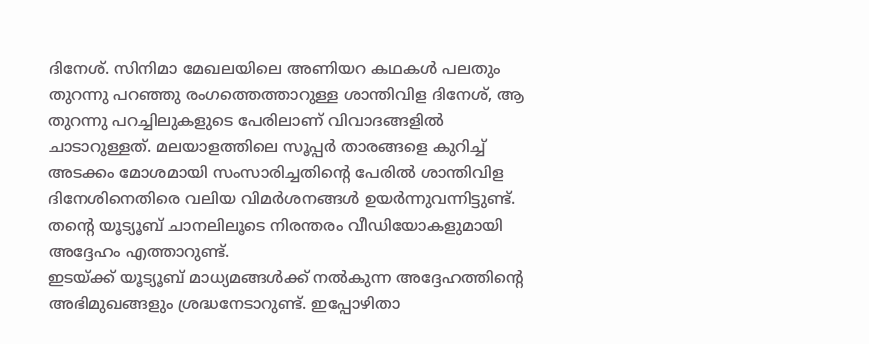ദിനേശ്. സിനിമാ മേഖലയിലെ അണിയറ കഥകൾ പലതും തുറന്നു പറഞ്ഞു രംഗത്തെത്താറുള്ള ശാന്തിവിള ദിനേശ്, ആ തുറന്നു പറച്ചിലുകളുടെ പേരിലാണ് വിവാദങ്ങളിൽ ചാടാറുള്ളത്. മലയാളത്തിലെ സൂപ്പർ താരങ്ങളെ കുറിച്ച് അടക്കം മോശമായി സംസാരിച്ചതിന്റെ പേരിൽ ശാന്തിവിള ദിനേശിനെതിരെ വലിയ വിമർശനങ്ങൾ ഉയർന്നുവന്നിട്ടുണ്ട്. തന്റെ യൂട്യൂബ് ചാനലിലൂടെ നിരന്തരം വീഡിയോകളുമായി അദ്ദേഹം എത്താറുണ്ട്.
ഇടയ്ക്ക് യൂട്യൂബ് മാധ്യമങ്ങൾക്ക് നൽകുന്ന അദ്ദേഹത്തിന്റെ അഭിമുഖങ്ങളും ശ്രദ്ധനേടാറുണ്ട്. ഇപ്പോഴിതാ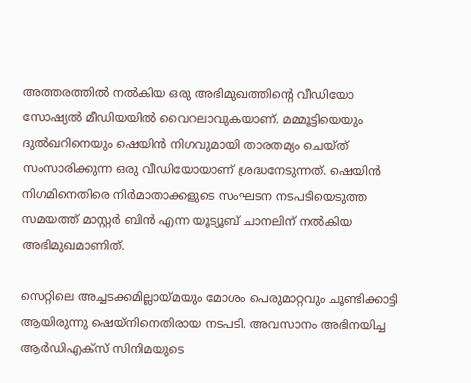അത്തരത്തിൽ നൽകിയ ഒരു അഭിമുഖത്തിന്റെ വീഡിയോ സോഷ്യൽ മീഡിയയിൽ വൈറലാവുകയാണ്. മമ്മൂട്ടിയെയും ദുൽഖറിനെയും ഷെയിൻ നിഗവുമായി താരതമ്യം ചെയ്ത് സംസാരിക്കുന്ന ഒരു വീഡിയോയാണ് ശ്രദ്ധനേടുന്നത്. ഷെയിൻ നിഗമിനെതിരെ നിർമാതാക്കളുടെ സംഘടന നടപടിയെടുത്ത സമയത്ത് മാസ്റ്റർ ബിൻ എന്ന യൂട്യൂബ് ചാനലിന് നൽകിയ അഭിമുഖമാണിത്.

സെറ്റിലെ അച്ചടക്കമില്ലായ്മയും മോശം പെരുമാറ്റവും ചൂണ്ടിക്കാട്ടി ആയിരുന്നു ഷെയ്നിനെതിരായ നടപടി. അവസാനം അഭിനയിച്ച ആർഡിഎക്സ് സിനിമയുടെ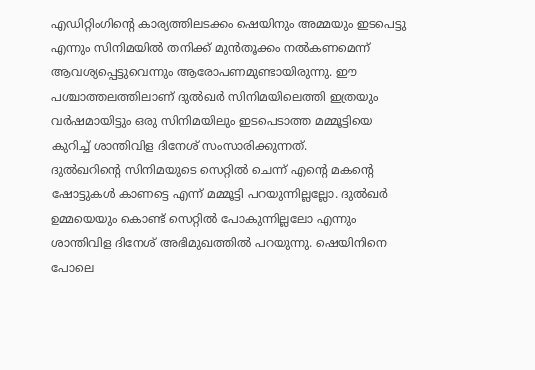എഡിറ്റിംഗിന്റെ കാര്യത്തിലടക്കം ഷെയിനും അമ്മയും ഇടപെട്ടു എന്നും സിനിമയിൽ തനിക്ക് മുൻതൂക്കം നൽകണമെന്ന് ആവശ്യപ്പെട്ടുവെന്നും ആരോപണമുണ്ടായിരുന്നു. ഈ പശ്ചാത്തലത്തിലാണ് ദുൽഖർ സിനിമയിലെത്തി ഇത്രയും വർഷമായിട്ടും ഒരു സിനിമയിലും ഇടപെടാത്ത മമ്മൂട്ടിയെ കുറിച്ച് ശാന്തിവിള ദിനേശ് സംസാരിക്കുന്നത്.
ദുൽഖറിന്റെ സിനിമയുടെ സെറ്റിൽ ചെന്ന് എന്റെ മകന്റെ ഷോട്ടുകൾ കാണട്ടെ എന്ന് മമ്മൂട്ടി പറയുന്നില്ലല്ലോ. ദുൽഖർ ഉമ്മയെയും കൊണ്ട് സെറ്റിൽ പോകുന്നില്ലലോ എന്നും ശാന്തിവിള ദിനേശ് അഭിമുഖത്തിൽ പറയുന്നു. ഷെയിനിനെ പോലെ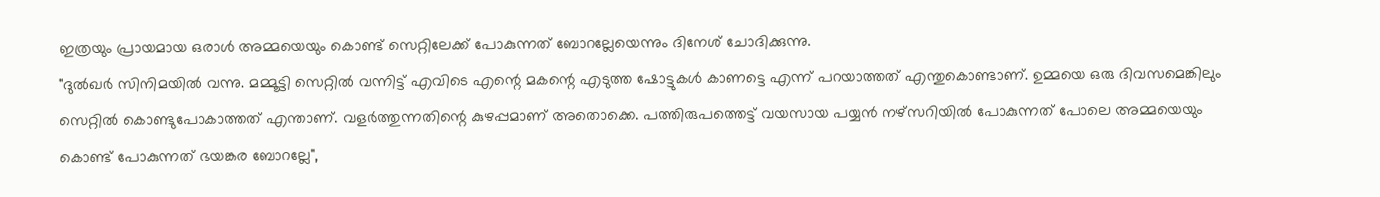ഇത്രയും പ്രായമായ ഒരാൾ അമ്മയെയും കൊണ്ട് സെറ്റിലേക്ക് പോകുന്നത് ബോറല്ലേയെന്നും ദിനേശ് ചോദിക്കുന്നു.
"ദുൽഖർ സിനിമയിൽ വന്നു. മമ്മൂട്ടി സെറ്റിൽ വന്നിട്ട് എവിടെ എന്റെ മകന്റെ എടുത്ത ഷോട്ടുകൾ കാണട്ടെ എന്ന് പറയാത്തത് എന്തുകൊണ്ടാണ്. ഉമ്മയെ ഒരു ദിവസമെങ്കിലും സെറ്റിൽ കൊണ്ടുപോകാത്തത് എന്താണ്. വളർത്തുന്നതിന്റെ കുഴപ്പമാണ് അതൊക്കെ. പത്തിരുപത്തെട്ട് വയസായ പയ്യൻ നഴ്സറിയിൽ പോകുന്നത് പോലെ അമ്മയെയും കൊണ്ട് പോകുന്നത് ഭയങ്കര ബോറല്ലേ",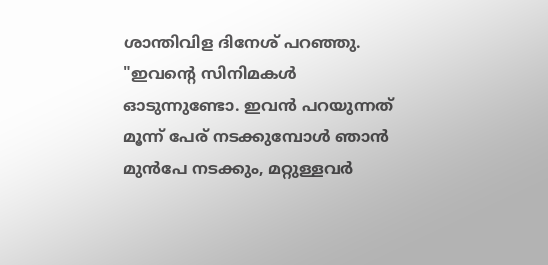ശാന്തിവിള ദിനേശ് പറഞ്ഞു.
"ഇവന്റെ സിനിമകൾ ഓടുന്നുണ്ടോ. ഇവൻ പറയുന്നത് മൂന്ന് പേര് നടക്കുമ്പോൾ ഞാൻ മുൻപേ നടക്കും, മറ്റുള്ളവർ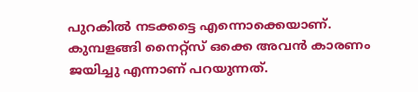പുറകിൽ നടക്കട്ടെ എന്നൊക്കെയാണ്. കുമ്പളങ്ങി നൈറ്റ്സ് ഒക്കെ അവൻ കാരണം ജയിച്ചു എന്നാണ് പറയുന്നത്.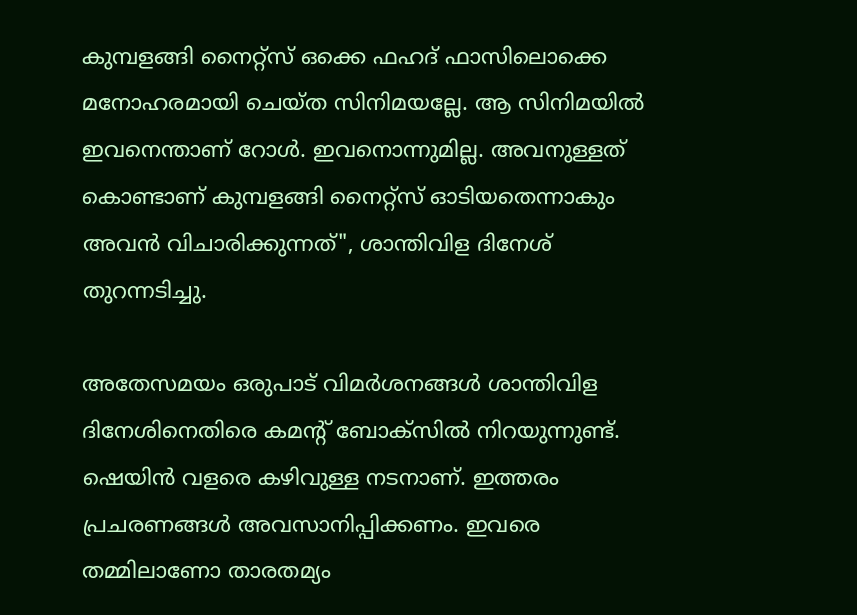കുമ്പളങ്ങി നൈറ്റ്സ് ഒക്കെ ഫഹദ് ഫാസിലൊക്കെ മനോഹരമായി ചെയ്ത സിനിമയല്ലേ. ആ സിനിമയിൽ ഇവനെന്താണ് റോൾ. ഇവനൊന്നുമില്ല. അവനുള്ളത് കൊണ്ടാണ് കുമ്പളങ്ങി നൈറ്റ്സ് ഓടിയതെന്നാകും അവൻ വിചാരിക്കുന്നത്", ശാന്തിവിള ദിനേശ് തുറന്നടിച്ചു.

അതേസമയം ഒരുപാട് വിമർശനങ്ങൾ ശാന്തിവിള ദിനേശിനെതിരെ കമന്റ് ബോക്സിൽ നിറയുന്നുണ്ട്. ഷെയിൻ വളരെ കഴിവുള്ള നടനാണ്. ഇത്തരം പ്രചരണങ്ങൾ അവസാനിപ്പിക്കണം. ഇവരെ തമ്മിലാണോ താരതമ്യം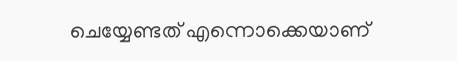ചെയ്യേണ്ടത് എന്നൊക്കെയാണ്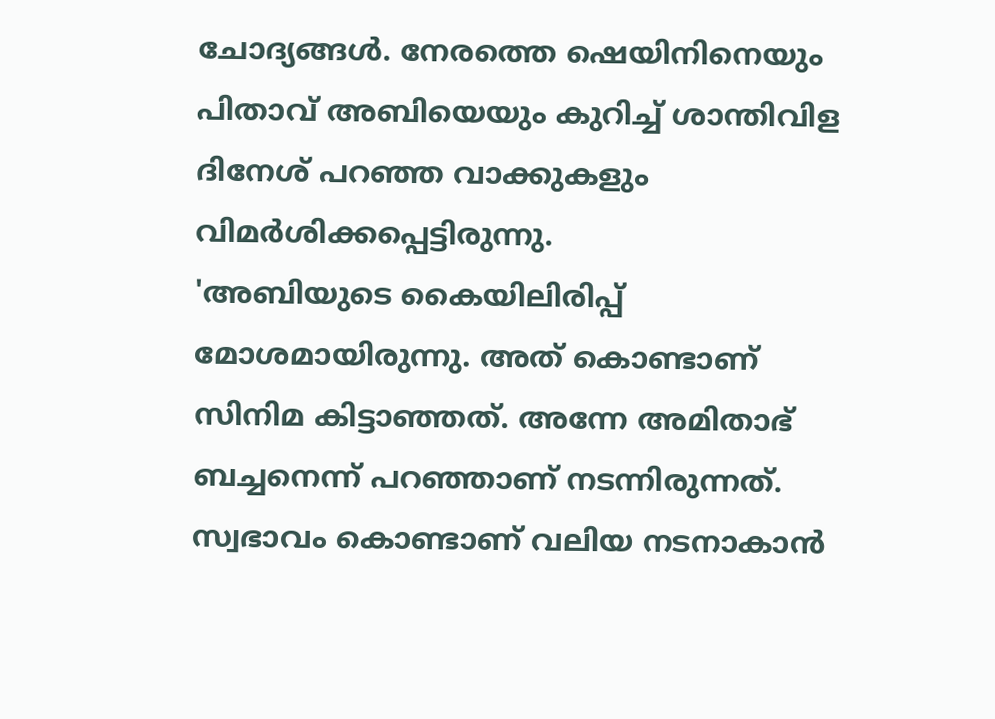ചോദ്യങ്ങൾ. നേരത്തെ ഷെയിനിനെയും പിതാവ് അബിയെയും കുറിച്ച് ശാന്തിവിള ദിനേശ് പറഞ്ഞ വാക്കുകളും വിമർശിക്കപ്പെട്ടിരുന്നു.
'അബിയുടെ കൈയിലിരിപ്പ് മോശമായിരുന്നു. അത് കൊണ്ടാണ് സിനിമ കിട്ടാഞ്ഞത്. അന്നേ അമിതാഭ് ബച്ചനെന്ന് പറഞ്ഞാണ് നടന്നിരുന്നത്. സ്വഭാവം കൊണ്ടാണ് വലിയ നടനാകാൻ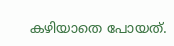കഴിയാതെ പോയത്.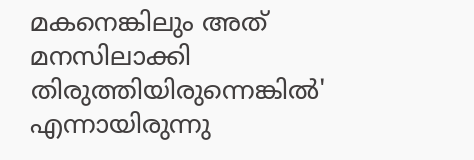മകനെങ്കിലും അത് മനസിലാക്കി തിരുത്തിയിരുന്നെങ്കിൽ' എന്നായിരുന്നു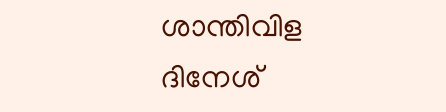ശാന്തിവിള ദിനേശ്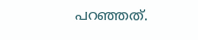പറഞ്ഞത്.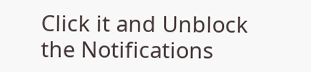Click it and Unblock the Notifications